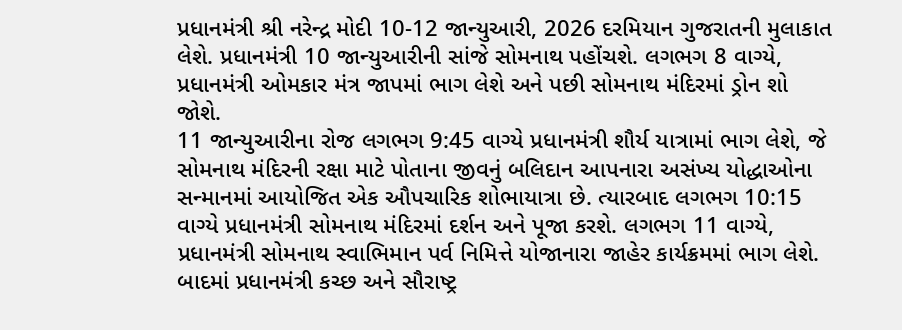પ્રધાનમંત્રી શ્રી નરેન્દ્ર મોદી 10-12 જાન્યુઆરી, 2026 દરમિયાન ગુજરાતની મુલાકાત લેશે. પ્રધાનમંત્રી 10 જાન્યુઆરીની સાંજે સોમનાથ પહોંચશે. લગભગ 8 વાગ્યે, પ્રધાનમંત્રી ઓમકાર મંત્ર જાપમાં ભાગ લેશે અને પછી સોમનાથ મંદિરમાં ડ્રોન શો જોશે.
11 જાન્યુઆરીના રોજ લગભગ 9:45 વાગ્યે પ્રધાનમંત્રી શૌર્ય યાત્રામાં ભાગ લેશે, જે સોમનાથ મંદિરની રક્ષા માટે પોતાના જીવનું બલિદાન આપનારા અસંખ્ય યોદ્ધાઓના સન્માનમાં આયોજિત એક ઔપચારિક શોભાયાત્રા છે. ત્યારબાદ લગભગ 10:15 વાગ્યે પ્રધાનમંત્રી સોમનાથ મંદિરમાં દર્શન અને પૂજા કરશે. લગભગ 11 વાગ્યે, પ્રધાનમંત્રી સોમનાથ સ્વાભિમાન પર્વ નિમિત્તે યોજાનારા જાહેર કાર્યક્રમમાં ભાગ લેશે.
બાદમાં પ્રધાનમંત્રી કચ્છ અને સૌરાષ્ટ્ર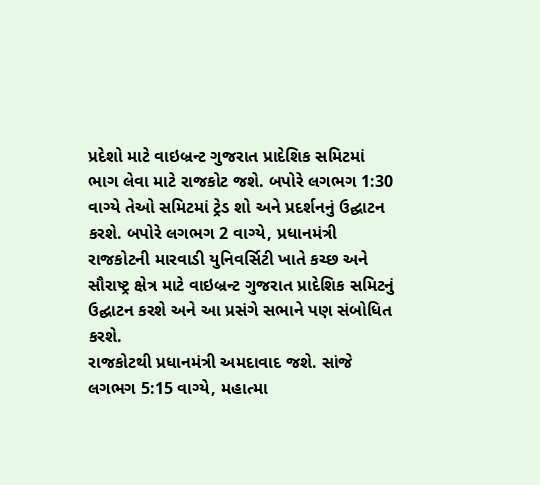પ્રદેશો માટે વાઇબ્રન્ટ ગુજરાત પ્રાદેશિક સમિટમાં ભાગ લેવા માટે રાજકોટ જશે. બપોરે લગભગ 1:30 વાગ્યે તેઓ સમિટમાં ટ્રેડ શો અને પ્રદર્શનનું ઉદ્ઘાટન કરશે. બપોરે લગભગ 2 વાગ્યે, પ્રધાનમંત્રી રાજકોટની મારવાડી યુનિવર્સિટી ખાતે કચ્છ અને સૌરાષ્ટ્ર ક્ષેત્ર માટે વાઇબ્રન્ટ ગુજરાત પ્રાદેશિક સમિટનું ઉદ્ઘાટન કરશે અને આ પ્રસંગે સભાને પણ સંબોધિત કરશે.
રાજકોટથી પ્રધાનમંત્રી અમદાવાદ જશે. સાંજે લગભગ 5:15 વાગ્યે, મહાત્મા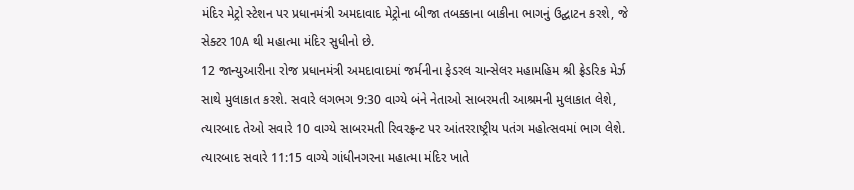મંદિર મેટ્રો સ્ટેશન પર પ્રધાનમંત્રી અમદાવાદ મેટ્રોના બીજા તબક્કાના બાકીના ભાગનું ઉદ્ઘાટન કરશે, જે સેક્ટર 10A થી મહાત્મા મંદિર સુધીનો છે.
12 જાન્યુઆરીના રોજ પ્રધાનમંત્રી અમદાવાદમાં જર્મનીના ફેડરલ ચાન્સેલર મહામહિમ શ્રી ફ્રેડરિક મેર્ઝ સાથે મુલાકાત કરશે. સવારે લગભગ 9:30 વાગ્યે બંને નેતાઓ સાબરમતી આશ્રમની મુલાકાત લેશે, ત્યારબાદ તેઓ સવારે 10 વાગ્યે સાબરમતી રિવરફ્રન્ટ પર આંતરરાષ્ટ્રીય પતંગ મહોત્સવમાં ભાગ લેશે.
ત્યારબાદ સવારે 11:15 વાગ્યે ગાંધીનગરના મહાત્મા મંદિર ખાતે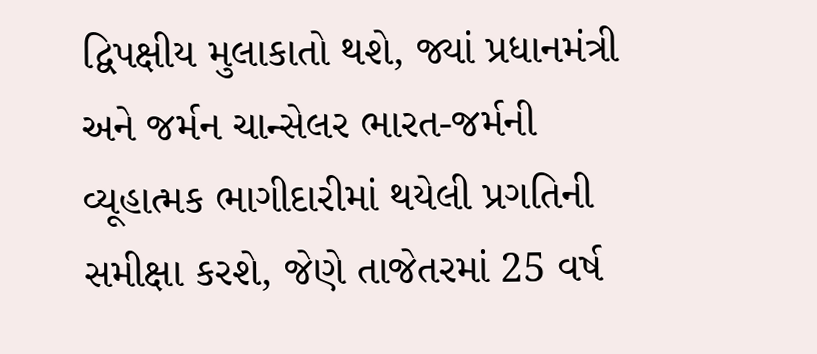દ્વિપક્ષીય મુલાકાતો થશે, જ્યાં પ્રધાનમંત્રી અને જર્મન ચાન્સેલર ભારત-જર્મની વ્યૂહાત્મક ભાગીદારીમાં થયેલી પ્રગતિની સમીક્ષા કરશે, જેણે તાજેતરમાં 25 વર્ષ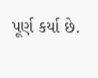પૂર્ણ કર્યા છે.